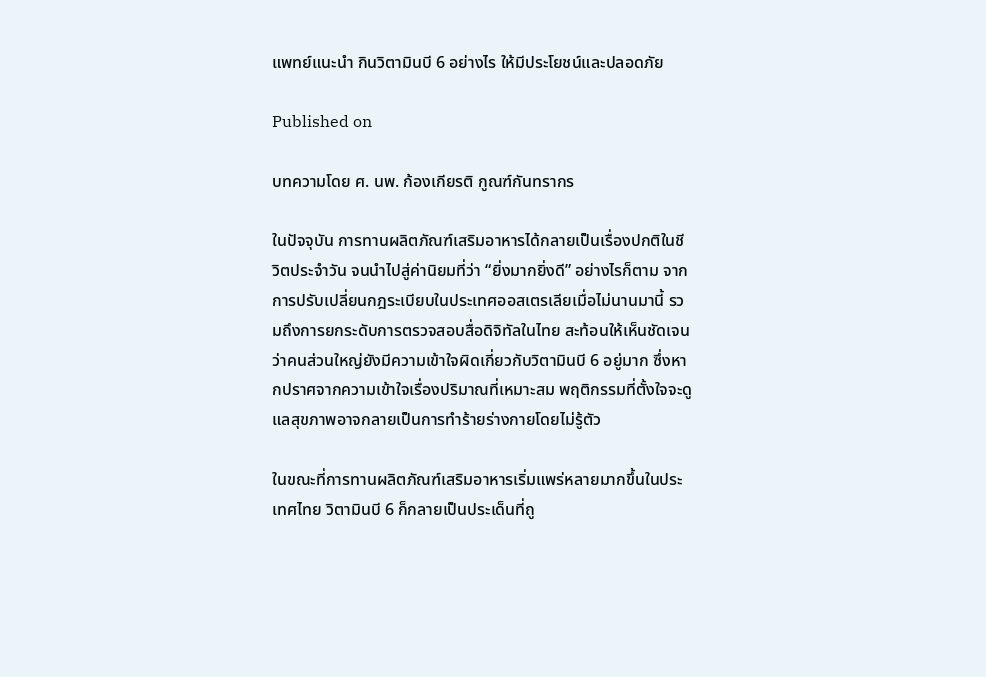แพทย์แนะนำ กินวิตามินบี 6 อย่างไร ให้มีประโยชน์และปลอดภัย

Published on

บทความโดย ศ. นพ. ก้องเกียรติ กูณฑ์กันทรากร

ในปัจจุบัน การทานผลิตภัณฑ์เสริมอาหารได้กลายเป็นเรื่องปกติในชีวิตประจำวัน จนนำไปสู่ค่านิยมที่ว่า “ยิ่งมากยิ่งดี” อย่างไรก็ตาม จากการปรับเปลี่ยนกฎระเบียบในประเทศออสเตรเลียเมื่อไม่นานมานี้ รวมถึงการยกระดับการตรวจสอบสื่อดิจิทัลในไทย สะท้อนให้เห็นชัดเจนว่าคนส่วนใหญ่ยังมีความเข้าใจผิดเกี่ยวกับวิตามินบี 6 อยู่มาก ซึ่งหากปราศจากความเข้าใจเรื่องปริมาณที่เหมาะสม พฤติกรรมที่ตั้งใจจะดูแลสุขภาพอาจกลายเป็นการทำร้ายร่างกายโดยไม่รู้ตัว

ในขณะที่การทานผลิตภัณฑ์เสริมอาหารเริ่มแพร่หลายมากขึ้นในประเทศไทย วิตามินบี 6 ก็กลายเป็นประเด็นที่ถู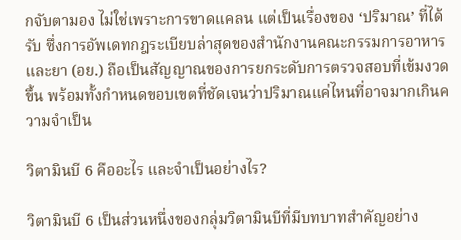กจับตามอง ไม่ใช่เพราะการขาดแคลน แต่เป็นเรื่องของ ‘ปริมาณ’ ที่ได้รับ ซึ่งการอัพเดทกฎระเบียบล่าสุดของสำนักงานคณะกรรมการอาหารและยา (อย.) ถือเป็นสัญญาณของการยกระดับการตรวจสอบที่เข้มงวดขึ้น พร้อมทั้งกำหนดขอบเขตที่ชัดเจนว่าปริมาณแค่ไหนที่อาจมากเกินความจำเป็น

วิตามินบี 6 คืออะไร และจำเป็นอย่างไร?

วิตามินบี 6 เป็นส่วนหนึ่งของกลุ่มวิตามินบีที่มีบทบาทสำคัญอย่าง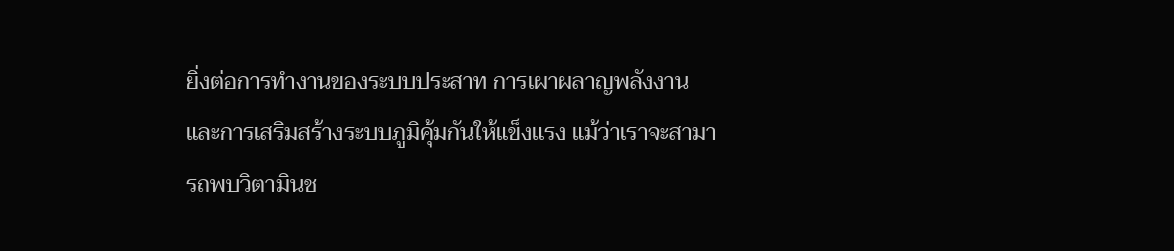ยิ่งต่อการทำงานของระบบประสาท การเผาผลาญพลังงาน และการเสริมสร้างระบบภูมิคุ้มกันให้แข็งแรง แม้ว่าเราจะสามารถพบวิตามินช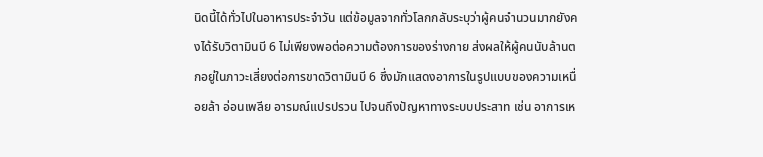นิดนี้ได้ทั่วไปในอาหารประจำวัน แต่ข้อมูลจากทั่วโลกกลับระบุว่าผู้คนจำนวนมากยังคงได้รับวิตามินบี 6 ไม่เพียงพอต่อความต้องการของร่างกาย ส่งผลให้ผู้คนนับล้านตกอยู่ในภาวะเสี่ยงต่อการขาดวิตามินบี 6 ซึ่งมักแสดงอาการในรูปแบบของความเหนื่อยล้า อ่อนเพลีย อารมณ์แปรปรวน ไปจนถึงปัญหาทางระบบประสาท เช่น อาการเห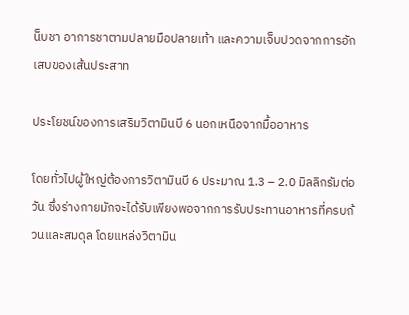น็บชา อาการชาตามปลายมือปลายเท้า และความเจ็บปวดจากการอักเสบของเส้นประสาท

ประโยชน์ของการเสริมวิตามินบี 6 นอกเหนือจากมื้ออาหาร

โดยทั่วไปผู้ใหญ่ต้องการวิตามินบี 6 ประมาณ 1.3 – 2.0 มิลลิกรัมต่อวัน ซึ่งร่างกายมักจะได้รับเพียงพอจากการรับประทานอาหารที่ครบถ้วนและสมดุล โดยแหล่งวิตามิน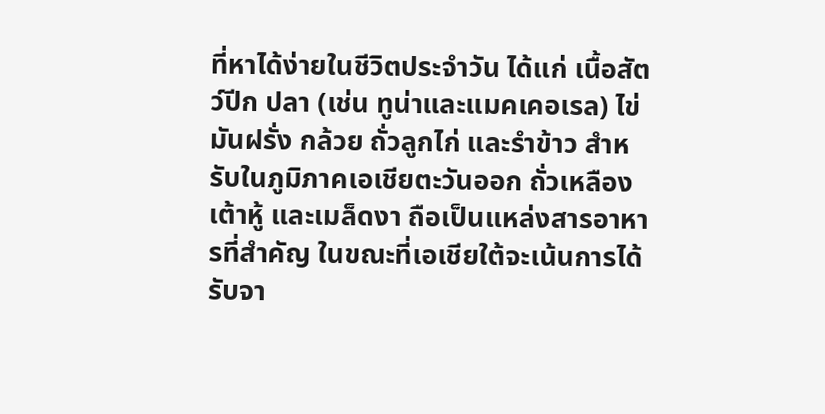ที่หาได้ง่ายในชีวิตประจำวัน ได้แก่ เนื้อสัตว์ปีก ปลา (เช่น ทูน่าและแมคเคอเรล) ไข่ มันฝรั่ง กล้วย ถั่วลูกไก่ และรำข้าว สำหรับในภูมิภาคเอเชียตะวันออก ถั่วเหลือง เต้าหู้ และเมล็ดงา ถือเป็นแหล่งสารอาหารที่สำคัญ ในขณะที่เอเชียใต้จะเน้นการได้รับจา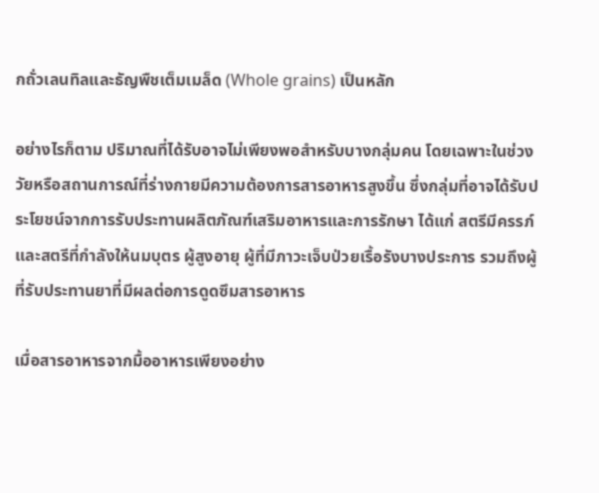กถั่วเลนทิลและธัญพืชเต็มเมล็ด (Whole grains) เป็นหลัก

อย่างไรก็ตาม ปริมาณที่ได้รับอาจไม่เพียงพอสำหรับบางกลุ่มคน โดยเฉพาะในช่วงวัยหรือสถานการณ์ที่ร่างกายมีความต้องการสารอาหารสูงขึ้น ซึ่งกลุ่มที่อาจได้รับประโยชน์จากการรับประทานผลิตภัณฑ์เสริมอาหารและการรักษา ได้แก่ สตรีมีครรภ์ และสตรีที่กำลังให้นมบุตร ผู้สูงอายุ ผู้ที่มีภาวะเจ็บป่วยเรื้อรังบางประการ รวมถึงผู้ที่รับประทานยาที่มีผลต่อการดูดซึมสารอาหาร

เมื่อสารอาหารจากมื้ออาหารเพียงอย่าง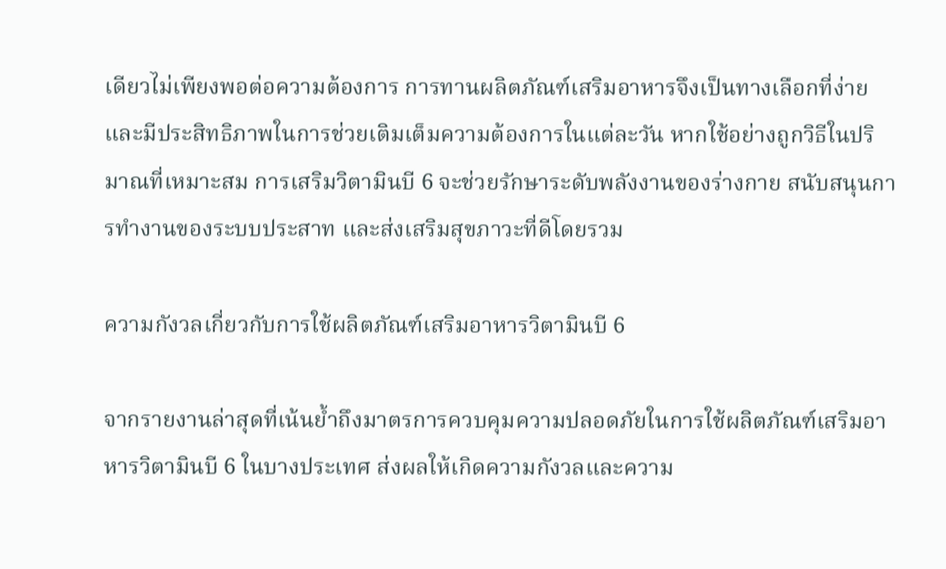เดียวไม่เพียงพอต่อความต้องการ การทานผลิตภัณฑ์เสริมอาหารจึงเป็นทางเลือกที่ง่ายและมีประสิทธิภาพในการช่วยเติมเต็มความต้องการในแต่ละวัน หากใช้อย่างถูกวิธีในปริมาณที่เหมาะสม การเสริมวิตามินบี 6 จะช่วยรักษาระดับพลังงานของร่างกาย สนับสนุนการทำงานของระบบประสาท และส่งเสริมสุขภาวะที่ดีโดยรวม

ความกังวลเกี่ยวกับการใช้ผลิตภัณฑ์เสริมอาหารวิตามินบี 6

จากรายงานล่าสุดที่เน้นย้ำถึงมาตรการควบคุมความปลอดภัยในการใช้ผลิตภัณฑ์เสริมอาหารวิตามินบี 6 ในบางประเทศ ส่งผลให้เกิดความกังวลและความ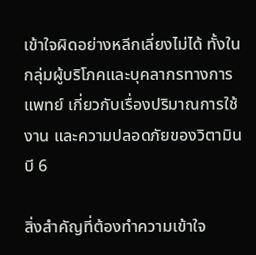เข้าใจผิดอย่างหลีกเลี่ยงไม่ได้ ทั้งในกลุ่มผู้บริโภคและบุคลากรทางการแพทย์ เกี่ยวกับเรื่องปริมาณการใช้งาน และความปลอดภัยของวิตามินบี 6

สิ่งสำคัญที่ต้องทำความเข้าใจ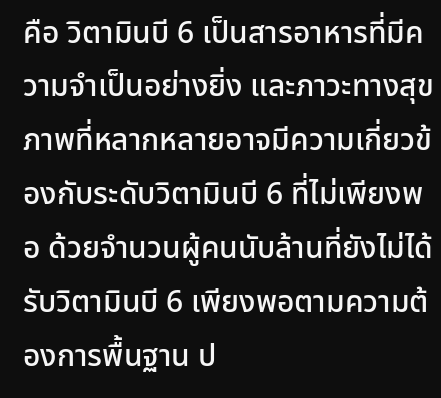คือ วิตามินบี 6 เป็นสารอาหารที่มีความจำเป็นอย่างยิ่ง และภาวะทางสุขภาพที่หลากหลายอาจมีความเกี่ยวข้องกับระดับวิตามินบี 6 ที่ไม่เพียงพอ ด้วยจำนวนผู้คนนับล้านที่ยังไม่ได้รับวิตามินบี 6 เพียงพอตามความต้องการพื้นฐาน ป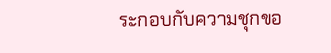ระกอบกับความชุกขอ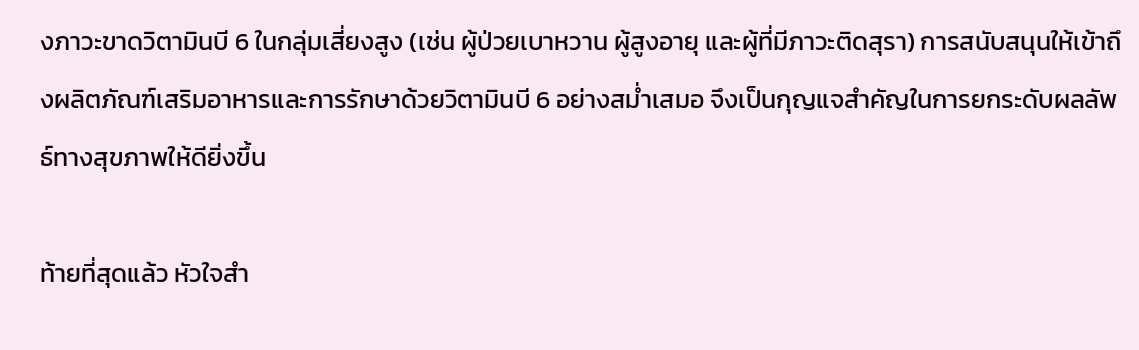งภาวะขาดวิตามินบี 6 ในกลุ่มเสี่ยงสูง (เช่น ผู้ป่วยเบาหวาน ผู้สูงอายุ และผู้ที่มีภาวะติดสุรา) การสนับสนุนให้เข้าถึงผลิตภัณฑ์เสริมอาหารและการรักษาด้วยวิตามินบี 6 อย่างสม่ำเสมอ จึงเป็นกุญแจสำคัญในการยกระดับผลลัพธ์ทางสุขภาพให้ดียิ่งขึ้น

ท้ายที่สุดแล้ว หัวใจสำ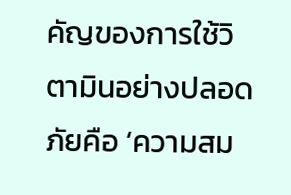คัญของการใช้วิตามินอย่างปลอดภัยคือ ‘ความสม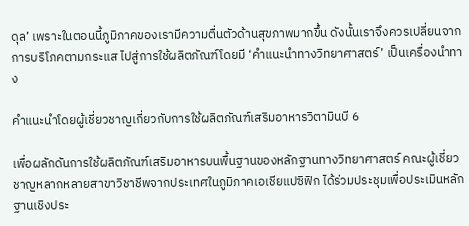ดุล’ เพราะในตอนนี้ภูมิภาคของเรามีความตื่นตัวด้านสุขภาพมากขึ้น ดังนั้นเราจึงควรเปลี่ยนจากการบริโภคตามกระแส ไปสู่การใช้ผลิตภัณฑ์โดยมี ‘คำแนะนำทางวิทยาศาสตร์’ เป็นเครื่องนำทาง

คำแนะนำโดยผู้เชี่ยวชาญเกี่ยวกับการใช้ผลิตภัณฑ์เสริมอาหารวิตามินบี 6

เพื่อผลักดันการใช้ผลิตภัณฑ์เสริมอาหารบนพื้นฐานของหลักฐานทางวิทยาศาสตร์ คณะผู้เชี่ยวชาญหลากหลายสาขาวิชาชีพจากประเทศในภูมิภาคเอเชียแปซิฟิก ได้ร่วมประชุมเพื่อประเมินหลักฐานเชิงประ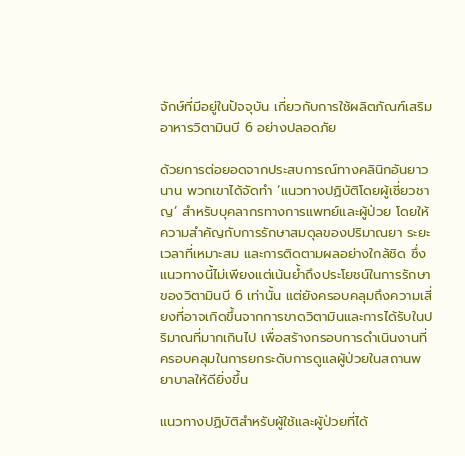จักษ์ที่มีอยู่ในปัจจุบัน เกี่ยวกับการใช้ผลิตภัณฑ์เสริมอาหารวิตามินบี 6 อย่างปลอดภัย

ด้วยการต่อยอดจากประสบการณ์ทางคลินิกอันยาวนาน พวกเขาได้จัดทำ ‘แนวทางปฏิบัติโดยผู้เชี่ยวชาญ’ สำหรับบุคลากรทางการแพทย์และผู้ป่วย โดยให้ความสำคัญกับการรักษาสมดุลของปริมาณยา ระยะเวลาที่เหมาะสม และการติดตามผลอย่างใกล้ชิด ซึ่งแนวทางนี้ไม่เพียงแต่เน้นย้ำถึงประโยชน์ในการรักษาของวิตามินบี 6 เท่านั้น แต่ยังครอบคลุมถึงความเสี่ยงที่อาจเกิดขึ้นจากการขาดวิตามินและการได้รับในปริมาณที่มากเกินไป เพื่อสร้างกรอบการดำเนินงานที่ครอบคลุมในการยกระดับการดูแลผู้ป่วยในสถานพยาบาลให้ดียิ่งขึ้น

แนวทางปฏิบัติสำหรับผู้ใช้และผู้ป่วยที่ได้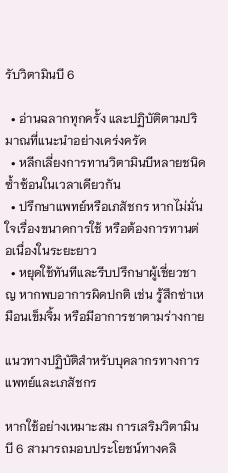รับวิตามินบี 6

  • อ่านฉลากทุกครั้ง และปฏิบัติตามปริมาณที่แนะนำอย่างเคร่งครัด
  • หลีกเลี่ยงการทานวิตามินบีหลายชนิดซ้ำซ้อนในเวลาเดียวกัน
  • ปรึกษาแพทย์หรือเภสัชกร หากไม่มั่นใจเรื่องขนาดการใช้ หรือต้องการทานต่อเนื่องในระยะยาว
  • หยุดใช้ทันทีและรีบปรึกษาผู้เชี่ยวชาญ หากพบอาการผิดปกติ เช่น รู้สึกซ่าเหมือนเข็มจิ้ม หรือมีอาการชาตามร่างกาย

แนวทางปฏิบัติสำหรับบุคลากรทางการแพทย์และเภสัชกร

หากใช้อย่างเหมาะสม การเสริมวิตามินบี 6 สามารถมอบประโยชน์ทางคลิ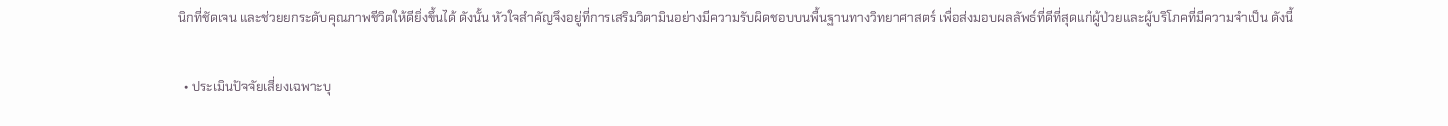นิกที่ชัดเจน และช่วยยกระดับคุณภาพชีวิตให้ดียิ่งขึ้นได้ ดังนั้น หัวใจสำคัญจึงอยู่ที่การเสริมวิตามินอย่างมีความรับผิดชอบบนพื้นฐานทางวิทยาศาสตร์ เพื่อส่งมอบผลลัพธ์ที่ดีที่สุดแก่ผู้ป่วยและผู้บริโภคที่มีความจำเป็น ดังนี้

  • ประเมินปัจจัยเสี่ยงเฉพาะบุ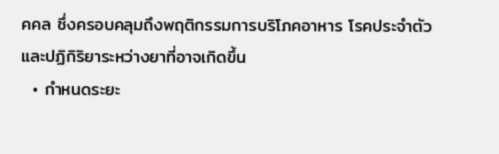คคล ซึ่งครอบคลุมถึงพฤติกรรมการบริโภคอาหาร โรคประจำตัว และปฏิกิริยาระหว่างยาที่อาจเกิดขึ้น
  • กำหนดระยะ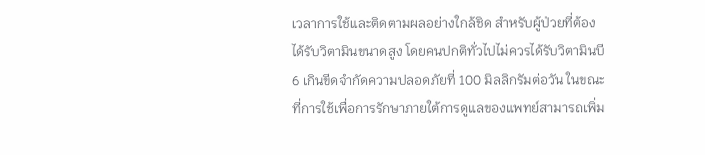เวลาการใช้และติดตามผลอย่างใกล้ชิด สำหรับผู้ป่วยที่ต้องได้รับวิตามินขนาดสูง โดยคนปกติทั่วไปไม่ควรได้รับวิตามินบี 6 เกินขีดจำกัดความปลอดภัยที่ 100 มิลลิกรัมต่อวัน ในขณะที่การใช้เพื่อการรักษาภายใต้การดูแลของแพทย์สามารถเพิ่ม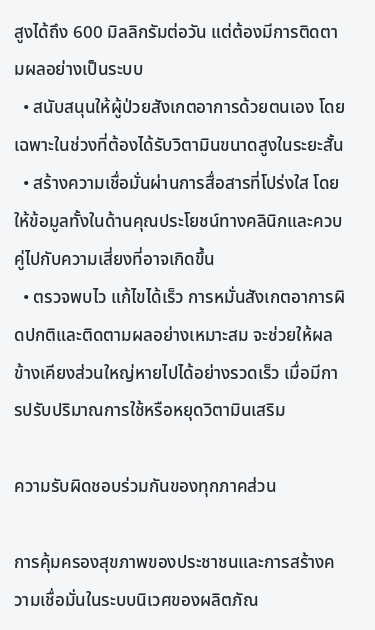สูงได้ถึง 600 มิลลิกรัมต่อวัน แต่ต้องมีการติดตามผลอย่างเป็นระบบ
  • สนับสนุนให้ผู้ป่วยสังเกตอาการด้วยตนเอง โดยเฉพาะในช่วงที่ต้องได้รับวิตามินขนาดสูงในระยะสั้น
  • สร้างความเชื่อมั่นผ่านการสื่อสารที่โปร่งใส โดยให้ข้อมูลทั้งในด้านคุณประโยชน์ทางคลินิกและควบคู่ไปกับความเสี่ยงที่อาจเกิดขึ้น
  • ตรวจพบไว แก้ไขได้เร็ว การหมั่นสังเกตอาการผิดปกติและติดตามผลอย่างเหมาะสม จะช่วยให้ผลข้างเคียงส่วนใหญ่หายไปได้อย่างรวดเร็ว เมื่อมีการปรับปริมาณการใช้หรือหยุดวิตามินเสริม

ความรับผิดชอบร่วมกันของทุกภาคส่วน

การคุ้มครองสุขภาพของประชาชนและการสร้างความเชื่อมั่นในระบบนิเวศของผลิตภัณ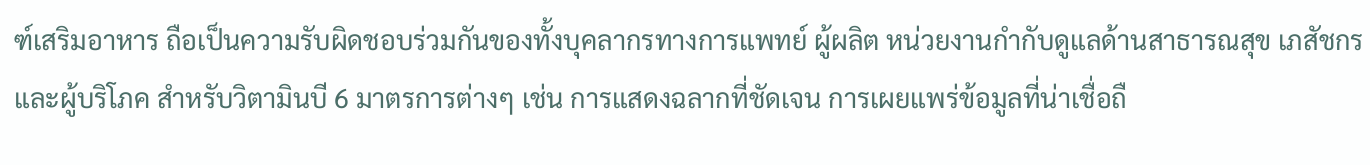ฑ์เสริมอาหาร ถือเป็นความรับผิดชอบร่วมกันของทั้งบุคลากรทางการแพทย์ ผู้ผลิต หน่วยงานกำกับดูแลด้านสาธารณสุข เภสัชกร และผู้บริโภค สำหรับวิตามินบี 6 มาตรการต่างๆ เช่น การแสดงฉลากที่ชัดเจน การเผยแพร่ข้อมูลที่น่าเชื่อถื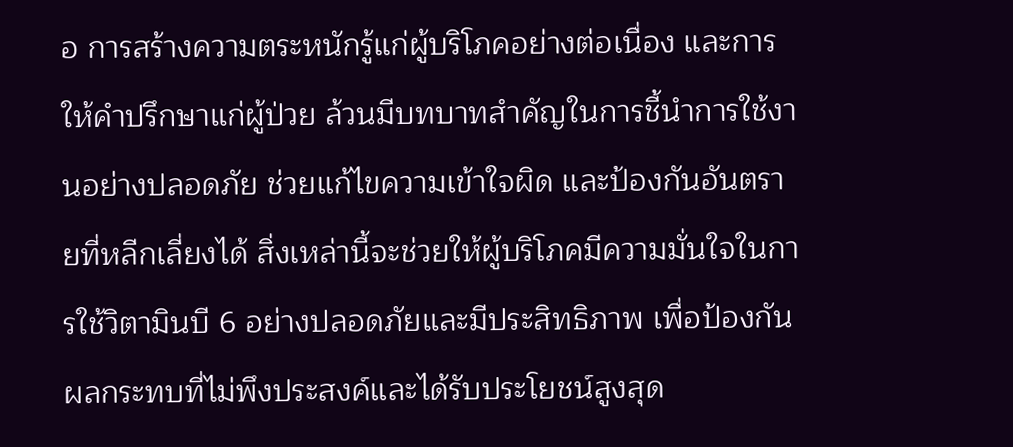อ การสร้างความตระหนักรู้แก่ผู้บริโภคอย่างต่อเนื่อง และการให้คำปรึกษาแก่ผู้ป่วย ล้วนมีบทบาทสำคัญในการชี้นำการใช้งานอย่างปลอดภัย ช่วยแก้ไขความเข้าใจผิด และป้องกันอันตรายที่หลีกเลี่ยงได้ สิ่งเหล่านี้จะช่วยให้ผู้บริโภคมีความมั่นใจในการใช้วิตามินบี 6 อย่างปลอดภัยและมีประสิทธิภาพ เพื่อป้องกันผลกระทบที่ไม่พึงประสงค์และได้รับประโยชน์สูงสุด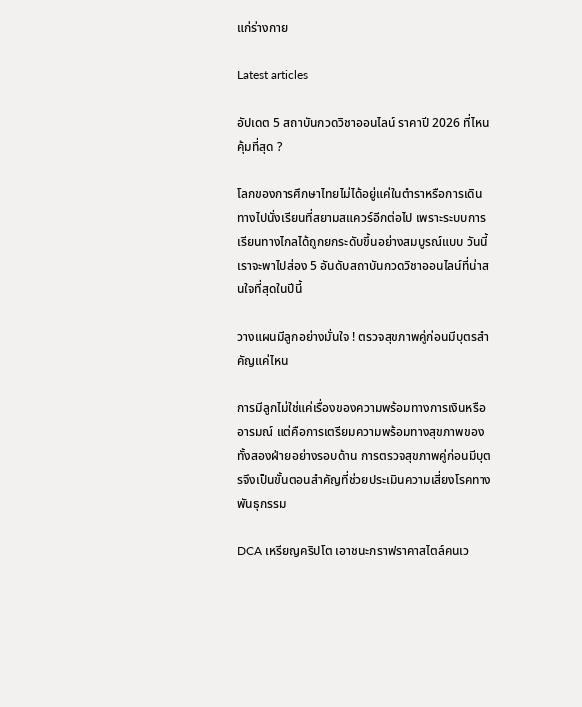แก่ร่างกาย

Latest articles

อัปเดต 5 สถาบันกวดวิชาออนไลน์ ราคาปี 2026 ที่ไหนคุ้มที่สุด ?

โลกของการศึกษาไทยไม่ได้อยู่แค่ในตำราหรือการเดินทางไปนั่งเรียนที่สยามสแควร์อีกต่อไป เพราะระบบการเรียนทางไกลได้ถูกยกระดับขึ้นอย่างสมบูรณ์แบบ วันนี้เราจะพาไปส่อง 5 อันดับสถาบันกวดวิชาออนไลน์ที่น่าสนใจที่สุดในปีนี้

วางแผนมีลูกอย่างมั่นใจ ! ตรวจสุขภาพคู่ก่อนมีบุตรสำคัญแค่ไหน

การมีลูกไม่ใช่แค่เรื่องของความพร้อมทางการเงินหรืออารมณ์ แต่คือการเตรียมความพร้อมทางสุขภาพของทั้งสองฝ่ายอย่างรอบด้าน การตรวจสุขภาพคู่ก่อนมีบุตรจึงเป็นขั้นตอนสำคัญที่ช่วยประเมินความเสี่ยงโรคทางพันธุกรรม

DCA เหรียญคริปโต เอาชนะกราฟราคาสไตล์คนเว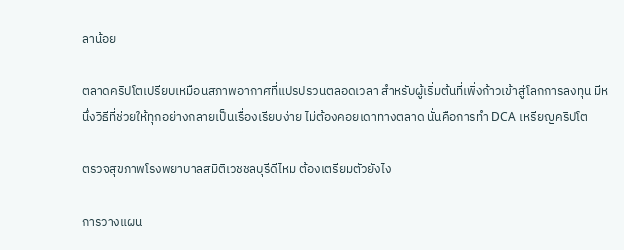ลาน้อย

ตลาดคริปโตเปรียบเหมือนสภาพอากาศที่แปรปรวนตลอดเวลา สำหรับผู้เริ่มต้นที่เพิ่งก้าวเข้าสู่โลกการลงทุน มีหนึ่งวิธีที่ช่วยให้ทุกอย่างกลายเป็นเรื่องเรียบง่าย ไม่ต้องคอยเดาทางตลาด นั่นคือการทำ DCA เหรียญคริปโต

ตรวจสุขภาพโรงพยาบาลสมิติเวชชลบุรีดีไหม ต้องเตรียมตัวยังไง

การวางแผน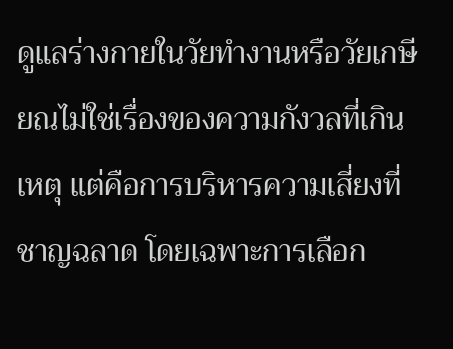ดูแลร่างกายในวัยทำงานหรือวัยเกษียณไม่ใช่เรื่องของความกังวลที่เกินเหตุ แต่คือการบริหารความเสี่ยงที่ชาญฉลาด โดยเฉพาะการเลือก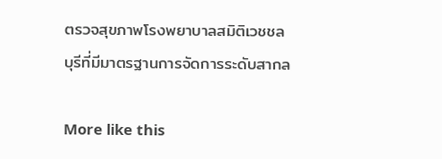ตรวจสุขภาพโรงพยาบาลสมิติเวชชลบุรีที่มีมาตรฐานการจัดการระดับสากล

More like this